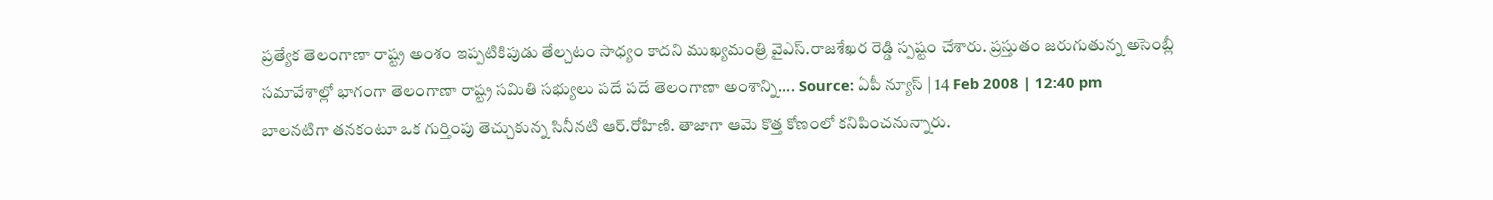ప్రత్యేక తెలంగాణా రాష్ట్ర అంశం ఇప్పటికిపుడు తేల్చటం సాధ్యం కాదని ముఖ్యమంత్రి వైఎస్.రాజశేఖర రెడ్డి స్పష్టం చేశారు. ప్రస్తుతం జరుగుతున్న అసెంబ్లీ సమావేశాల్లో భాగంగా తెలంగాణా రాష్ట్ర సమితి సభ్యులు పదే పదే తెలంగాణా అంశాన్ని.... Source: ఏపీ న్యూస్ | 14 Feb 2008 | 12:40 pm
బాలనటిగా తనకంటూ ఒక గుర్తింపు తెచ్చుకున్న సినీనటి ఆర్.రోహిణి. తాజాగా ఆమె కొత్త కోణంలో కనిపించనున్నారు.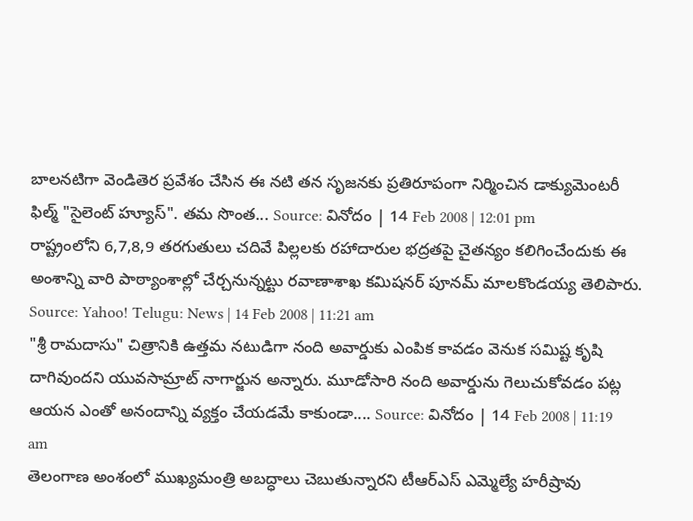బాలనటిగా వెండితెర ప్రవేశం చేసిన ఈ నటి తన సృజనకు ప్రతిరూపంగా నిర్మించిన డాక్యుమెంటరీ ఫిల్మ్ "సైలెంట్ హ్యూస్". తమ సొంత... Source: వినోదం | 14 Feb 2008 | 12:01 pm
రాష్ట్రంలోని 6,7,8,9 తరగుతులు చదివే పిల్లలకు రహాదారుల భద్రతపై చైతన్యం కలిగించేందుకు ఈ అంశాన్ని వారి పాఠ్యాంశాల్లో చేర్చనున్నట్టు రవాణాశాఖ కమిషనర్ పూనమ్ మాలకొండయ్య తెలిపారు. Source: Yahoo! Telugu: News | 14 Feb 2008 | 11:21 am
"శ్రీ రామదాసు" చిత్రానికి ఉత్తమ నటుడిగా నంది అవార్డుకు ఎంపిక కావడం వెనుక సమిష్ట కృషి దాగివుందని యువసామ్రాట్ నాగార్జున అన్నారు. మూడోసారి నంది అవార్డును గెలుచుకోవడం పట్ల ఆయన ఎంతో అనందాన్ని వ్యక్తం చేయడమే కాకుండా.... Source: వినోదం | 14 Feb 2008 | 11:19 am
తెలంగాణ అంశంలో ముఖ్యమంత్రి అబద్ధాలు చెబుతున్నారని టీఆర్ఎస్ ఎమ్మెల్యే హరీష్రావు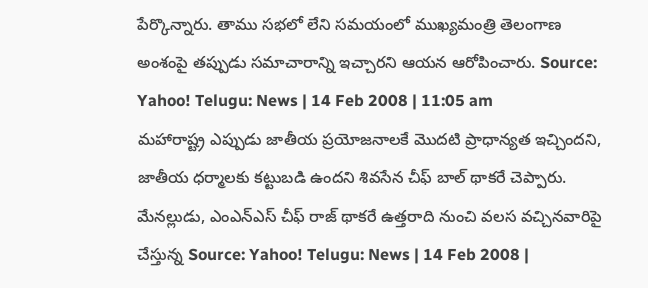పేర్కొన్నారు. తాము సభలో లేని సమయంలో ముఖ్యమంత్రి తెలంగాణ అంశంపై తప్పుడు సమాచారాన్ని ఇచ్చారని ఆయన ఆరోపించారు. Source: Yahoo! Telugu: News | 14 Feb 2008 | 11:05 am
మహారాష్ట్ర ఎప్పుడు జాతీయ ప్రయోజనాలకే మొదటి ప్రాధాన్యత ఇచ్చిందని, జాతీయ ధర్మాలకు కట్టుబడి ఉందని శివసేన చీఫ్ బాల్ థాకరే చెప్పారు. మేనల్లుడు, ఎంఎన్ఎస్ చీఫ్ రాజ్ థాకరే ఉత్తరాది నుంచి వలస వచ్చినవారిపై చేస్తున్న Source: Yahoo! Telugu: News | 14 Feb 2008 |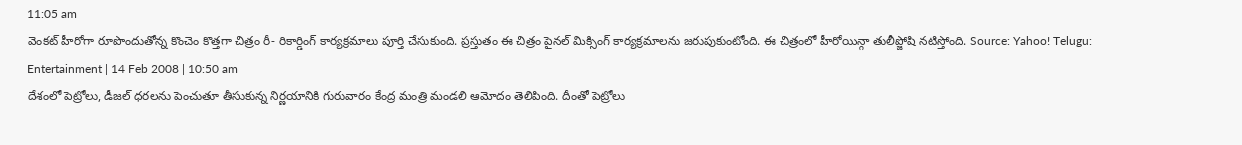11:05 am
వెంకట్ హీరోగా రూపొందుతోన్న కొంచెం కొత్తగా చిత్రం రీ- రికార్డింగ్ కార్యక్రమాలు పూర్తి చేసుకుంది. ప్రస్తుతం ఈ చిత్రం పైనల్ మిక్సింగ్ కార్యక్రమాలను జరుపుకుంటోంది. ఈ చిత్రంలో హీరోయిన్గా తులీప్జోషి నటిస్తోంది. Source: Yahoo! Telugu: Entertainment | 14 Feb 2008 | 10:50 am
దేశంలో పెట్రోలు, డీజల్ ధరలను పెంచుతూ తీసుకున్న నిర్ణయానికి గురువారం కేంద్ర మంత్రి మండలి ఆమోదం తెలిపింది. దీంతో పెట్రోలు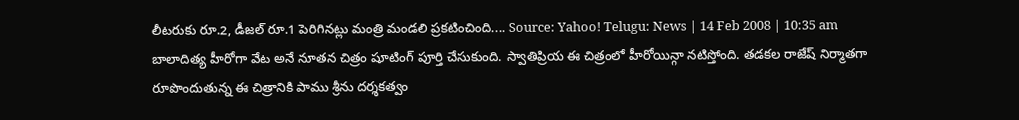లీటరుకు రూ.2, డీజల్ రూ.1 పెరిగినట్లు మంత్రి మండలి ప్రకటించింది.... Source: Yahoo! Telugu: News | 14 Feb 2008 | 10:35 am
బాలాదిత్య హీరోగా వేట అనే నూతన చిత్రం షూటింగ్ పూర్తి చేసుకుంది. స్వాతిప్రియ ఈ చిత్రంలో హీరోయిన్గా నటిస్తోంది. తడకల రాజేష్ నిర్మాతగా రూపొందుతున్న ఈ చిత్రానికి పాము శ్రీను దర్శకత్వం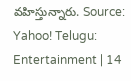వహిస్తున్నారు. Source: Yahoo! Telugu: Entertainment | 14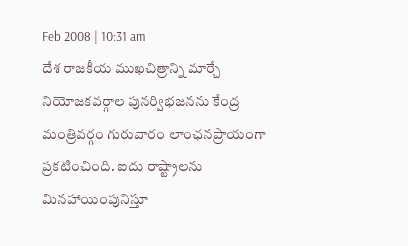Feb 2008 | 10:31 am
దేశ రాజకీయ ముఖచిత్రాన్ని మార్చే నియోజకవర్గాల పునర్విభజనను కేంద్ర మంత్రివర్గం గురువారం లాంఛనప్రాయంగా ప్రకటించింది. ఐదు రాష్ట్రాలను మినహాయింపునిస్తూ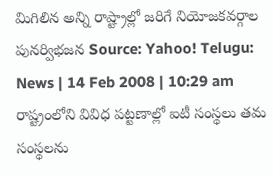మిగిలిన అన్ని రాష్ట్రాల్లో జరిగే నియోజకవర్గాల పునర్విభజన Source: Yahoo! Telugu: News | 14 Feb 2008 | 10:29 am
రాష్ట్రంలోని వివిధ పట్టణాల్లో ఐటీ సంస్థలు తమ సంస్థలను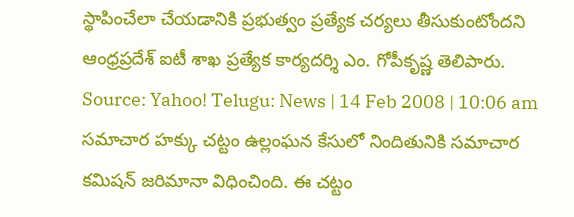స్థాపించేలా చేయడానికి ప్రభుత్వం ప్రత్యేక చర్యలు తీసుకుంటోందని ఆంధ్రప్రదేశ్ ఐటీ శాఖ ప్రత్యేక కార్యదర్శి ఎం. గోపీకృష్ణ తెలిపారు. Source: Yahoo! Telugu: News | 14 Feb 2008 | 10:06 am
సమాచార హక్కు చట్టం ఉల్లంఘన కేసులో నిందితునికి సమాచార కమిషన్ జరిమానా విధించింది. ఈ చట్టం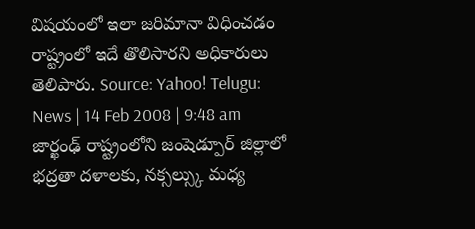విషయంలో ఇలా జరిమానా విధించడం రాష్ట్రంలో ఇదే తొలిసారని అధికారులు తెలిపారు. Source: Yahoo! Telugu: News | 14 Feb 2008 | 9:48 am
జార్ఖంఢ్ రాష్ట్రంలోని జంషెడ్పూర్ జిల్లాలో భద్రతా దళాలకు, నక్సల్స్కు మధ్య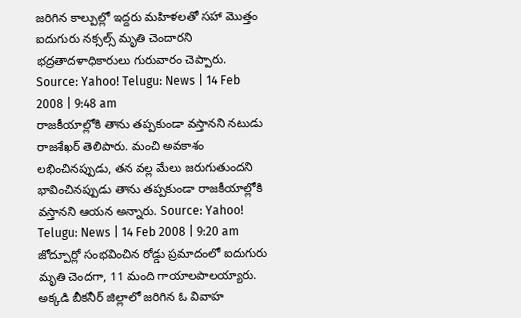జరిగిన కాల్పుల్లో ఇద్దరు మహిళలతో సహా మొత్తం ఐదుగురు నక్సల్స్ మృతి చెందారని భద్రతాదళాధికారులు గురువారం చెప్పారు. Source: Yahoo! Telugu: News | 14 Feb 2008 | 9:48 am
రాజకీయాల్లోకి తాను తప్పకుండా వస్తానని నటుడు రాజశేఖర్ తెలిపారు. మంచి అవకాశం లభించినప్పుడు, తన వల్ల మేలు జరుగుతుందని భావించినప్పుడు తాను తప్పకుండా రాజకీయాల్లోకి వస్తానని ఆయన అన్నారు. Source: Yahoo! Telugu: News | 14 Feb 2008 | 9:20 am
జోద్పూర్లో సంభవించిన రోడ్డు ప్రమాదంలో ఐదుగురు మృతి చెందగా, 11 మంది గాయాలపాలయ్యారు. అక్కడి బీకనీర్ జిల్లాలో జరిగిన ఓ వివాహ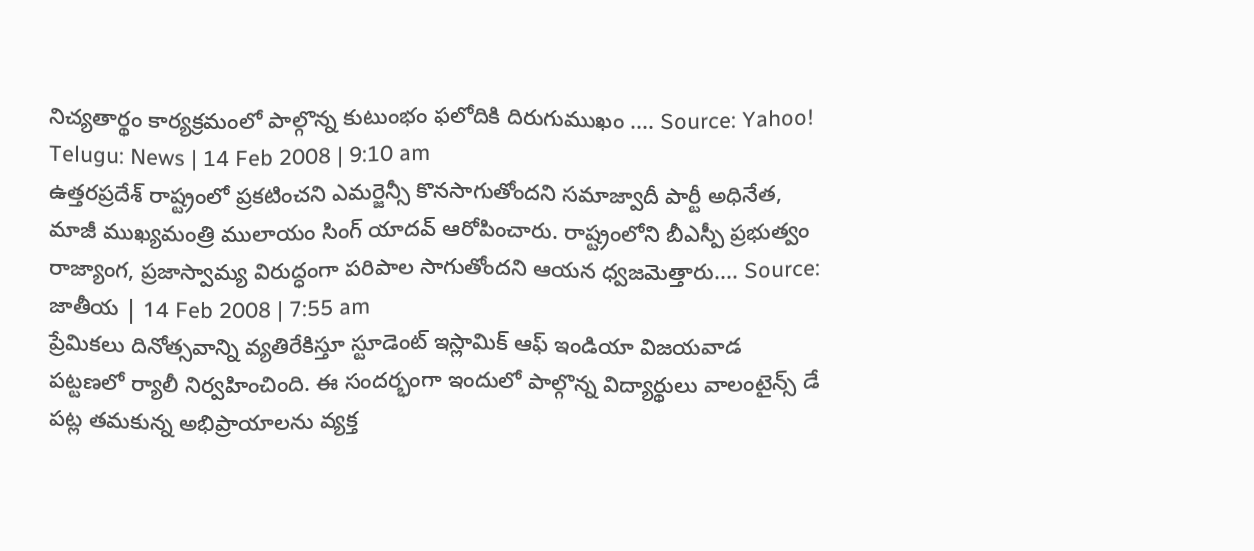నిచ్యతార్థం కార్యక్రమంలో పాల్గొన్న కుటుంభం ఫలోదికి దిరుగుముఖం .... Source: Yahoo! Telugu: News | 14 Feb 2008 | 9:10 am
ఉత్తరప్రదేశ్ రాష్ట్రంలో ప్రకటించని ఎమర్జెన్సీ కొనసాగుతోందని సమాజ్వాదీ పార్టీ అధినేత, మాజీ ముఖ్యమంత్రి ములాయం సింగ్ యాదవ్ ఆరోపించారు. రాష్ట్రంలోని బీఎస్పీ ప్రభుత్వం రాజ్యాంగ, ప్రజాస్వామ్య విరుద్ధంగా పరిపాల సాగుతోందని ఆయన ధ్వజమెత్తారు.... Source: జాతీయ | 14 Feb 2008 | 7:55 am
ప్రేమికలు దినోత్సవాన్ని వ్యతిరేకిస్తూ స్టూడెంట్ ఇస్లామిక్ ఆఫ్ ఇండియా విజయవాడ పట్టణలో ర్యాలీ నిర్వహించింది. ఈ సందర్భంగా ఇందులో పాల్గొన్న విద్యార్థులు వాలంటైన్స్ డే పట్ల తమకున్న అభిప్రాయాలను వ్యక్త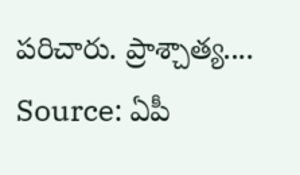పరిచారు. ప్రాశ్చాత్య.... Source: ఏపీ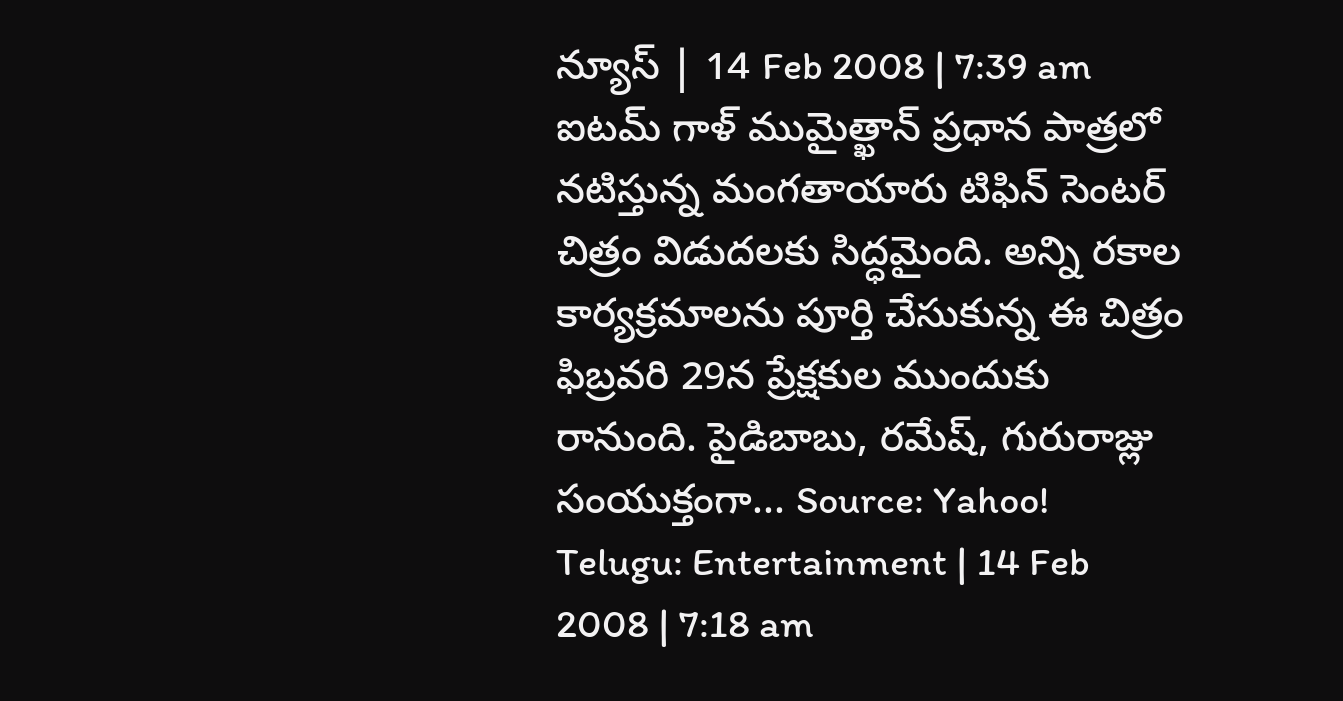న్యూస్ | 14 Feb 2008 | 7:39 am
ఐటమ్ గాళ్ ముమైత్ఖాన్ ప్రధాన పాత్రలో నటిస్తున్న మంగతాయారు టిఫిన్ సెంటర్ చిత్రం విడుదలకు సిద్ధమైంది. అన్ని రకాల కార్యక్రమాలను పూర్తి చేసుకున్న ఈ చిత్రం ఫిబ్రవరి 29న ప్రేక్షకుల ముందుకు రానుంది. పైడిబాబు, రమేష్, గురురాజ్లు సంయుక్తంగా... Source: Yahoo! Telugu: Entertainment | 14 Feb 2008 | 7:18 am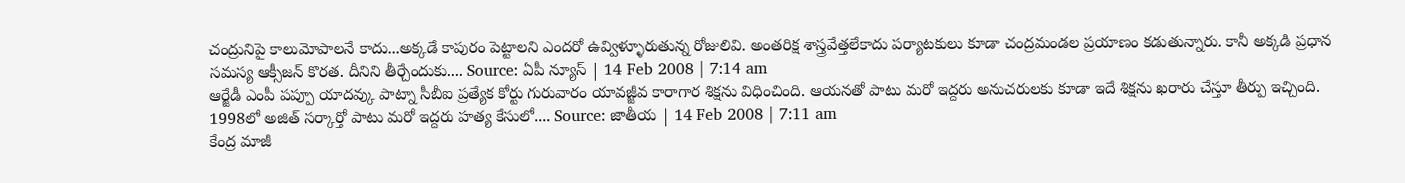చంద్రునిపై కాలుమోపాలనే కాదు...అక్కడే కాపురం పెట్టాలని ఎందరో ఉవ్విళ్ళూరుతున్న రోజులివి. అంతరిక్ష శాస్త్రవేత్తలేకాదు పర్యాటకులు కూడా చంద్రమండల ప్రయాణం కడుతున్నారు. కానీ అక్కడి ప్రధాన సమస్య ఆక్సీజన్ కొరత. దీనిని తీర్చేందుకు.... Source: ఏపీ న్యూస్ | 14 Feb 2008 | 7:14 am
ఆర్జేడీ ఎంపీ పప్పూ యాదవ్కు పాట్నా సీబీఐ ప్రత్యేక కోర్టు గురువారం యావజ్జీవ కారాగార శిక్షను విధించింది. ఆయనతో పాటు మరో ఇద్దరు అనుచరులకు కూడా ఇదే శిక్షను ఖరారు చేస్తూ తీర్పు ఇచ్చింది. 1998లో అజిత్ సర్కార్తో పాటు మరో ఇద్దరు హత్య కేసులో.... Source: జాతీయ | 14 Feb 2008 | 7:11 am
కేంద్ర మాజీ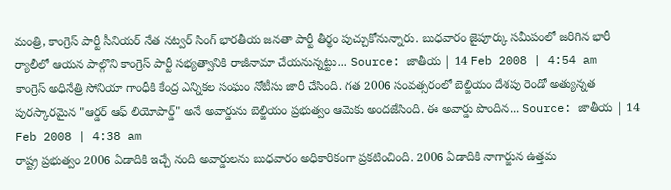మంత్రి, కాంగ్రెస్ పార్టీ సీనియర్ నేత నట్వర్ సింగ్ భారతీయ జనతా పార్టీ తీర్థం పుచ్చుకోనున్నారు. బుధవారం జైపూర్కు సమీపంలో జరిగిన భారీ ర్యాలీలో ఆయన పాల్గొని కాంగ్రెస్ పార్టీ సభ్యత్వానికి రాజీనామా చేయనున్నట్టు... Source: జాతీయ | 14 Feb 2008 | 4:54 am
కాంగ్రెస్ అధినేత్రి సోనియా గాంధీకి కేంద్ర ఎన్నికల సంఘం నోటీసు జారీ చేసింది. గత 2006 సంవత్సరంలో బెల్జియం దేశపు రెండో అత్యున్నత పురస్కారమైన "ఆర్డర్ ఆఫ్ లియోపార్డ్" అనే అవార్డును బెల్జియం ప్రభుత్వం ఆమెకు అందజేసింది. ఈ అవార్డు పొందిన... Source: జాతీయ | 14 Feb 2008 | 4:38 am
రాష్ట్ర ప్రభుత్వం 2006 ఏడాదికి ఇచ్చే నంది అవార్డులను బుధవారం అధికారికంగా ప్రకటించింది. 2006 ఏడాదికి నాగార్జున ఉత్తమ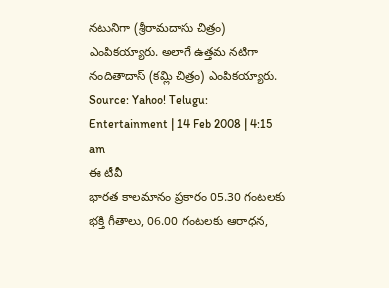నటునిగా (శ్రీరామదాసు చిత్రం) ఎంపికయ్యారు. అలాగే ఉత్తమ నటిగా నందితాదాస్ (కమ్లి చిత్రం) ఎంపికయ్యారు. Source: Yahoo! Telugu: Entertainment | 14 Feb 2008 | 4:15 am
ఈ టీవీ
భారత కాలమానం ప్రకారం 05.30 గంటలకు భక్తి గీతాలు, 06.00 గంటలకు ఆరాధన,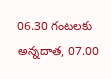06.30 గంటలకు అన్నదాత, 07.00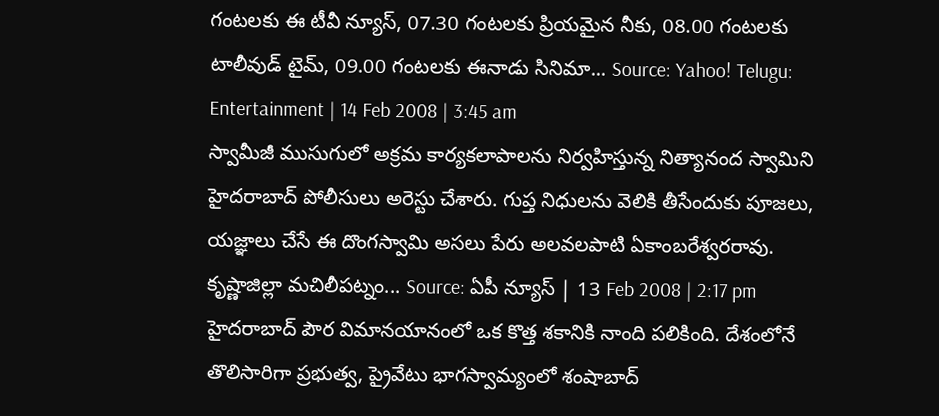గంటలకు ఈ టీవీ న్యూస్, 07.30 గంటలకు ప్రియమైన నీకు, 08.00 గంటలకు టాలీవుడ్ టైమ్, 09.00 గంటలకు ఈనాడు సినిమా... Source: Yahoo! Telugu: Entertainment | 14 Feb 2008 | 3:45 am
స్వామీజీ ముసుగులో అక్రమ కార్యకలాపాలను నిర్వహిస్తున్న నిత్యానంద స్వామిని హైదరాబాద్ పోలీసులు అరెస్టు చేశారు. గుప్త నిధులను వెలికి తీసేందుకు పూజలు, యజ్ఞాలు చేసే ఈ దొంగస్వామి అసలు పేరు అలవలపాటి ఏకాంబరేశ్వరరావు. కృష్ణాజిల్లా మచిలీపట్నం... Source: ఏపీ న్యూస్ | 13 Feb 2008 | 2:17 pm
హైదరాబాద్ పౌర విమానయానంలో ఒక కొత్త శకానికి నాంది పలికింది. దేశంలోనే తొలిసారిగా ప్రభుత్వ, ప్రైవేటు భాగస్వామ్యంలో శంషాబాద్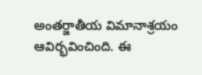అంతర్జాతీయ విమానాశ్రయం ఆవిర్భవించింది. ఈ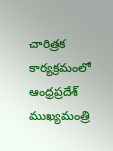చారిత్రక కార్యక్రమంలో ఆంధ్రప్రదేశ్ ముఖ్యమంత్రి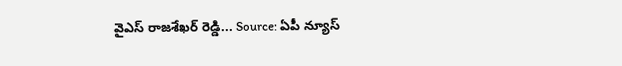వైఎస్ రాజశేఖర్ రెడ్డి... Source: ఏపీ న్యూస్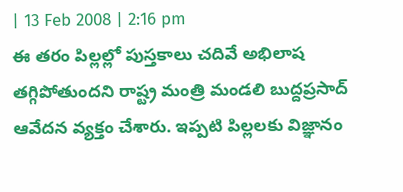| 13 Feb 2008 | 2:16 pm
ఈ తరం పిల్లల్లో పుస్తకాలు చదివే అభిలాష తగ్గిపోతుందని రాష్ట్ర మంత్రి మండలి బుద్దప్రసాద్ ఆవేదన వ్యక్తం చేశారు. ఇప్పటి పిల్లలకు విజ్ఞానం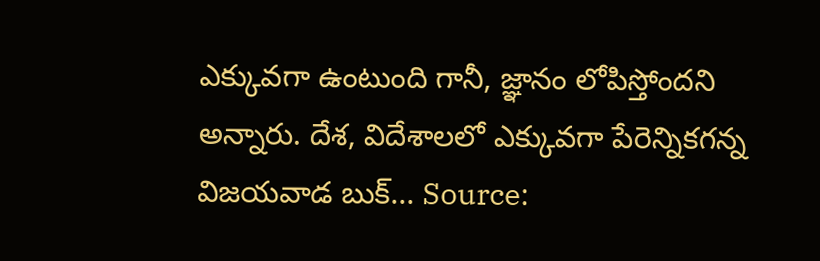ఎక్కువగా ఉంటుంది గానీ, జ్ఞానం లోపిస్తోందని అన్నారు. దేశ, విదేశాలలో ఎక్కువగా పేరెన్నికగన్న విజయవాడ బుక్... Source: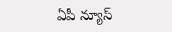ఏపీ న్యూస్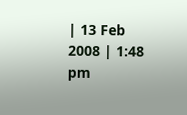| 13 Feb 2008 | 1:48 pm